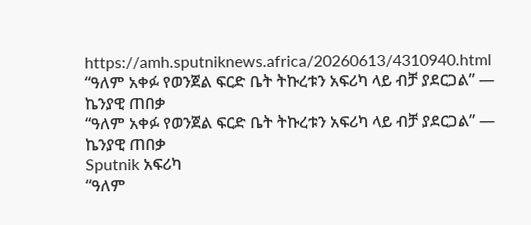https://amh.sputniknews.africa/20260613/4310940.html
“ዓለም አቀፉ የወንጀል ፍርድ ቤት ትኩረቱን አፍሪካ ላይ ብቻ ያደርጋል” — ኬንያዊ ጠበቃ
“ዓለም አቀፉ የወንጀል ፍርድ ቤት ትኩረቱን አፍሪካ ላይ ብቻ ያደርጋል” — ኬንያዊ ጠበቃ
Sputnik አፍሪካ
“ዓለም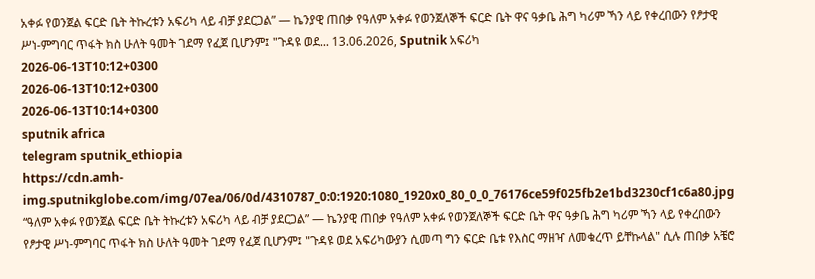አቀፉ የወንጀል ፍርድ ቤት ትኩረቱን አፍሪካ ላይ ብቻ ያደርጋል” — ኬንያዊ ጠበቃ የዓለም አቀፉ የወንጀለኞች ፍርድ ቤት ዋና ዓቃቤ ሕግ ካሪም ኻን ላይ የቀረበውን የፆታዊ ሥነ-ምግባር ጥፋት ክስ ሁለት ዓመት ገደማ የፈጀ ቢሆንም፤ "ጉዳዩ ወደ... 13.06.2026, Sputnik አፍሪካ
2026-06-13T10:12+0300
2026-06-13T10:12+0300
2026-06-13T10:14+0300
sputnik africa
telegram sputnik_ethiopia
https://cdn.amh-img.sputnikglobe.com/img/07ea/06/0d/4310787_0:0:1920:1080_1920x0_80_0_0_76176ce59f025fb2e1bd3230cf1c6a80.jpg
“ዓለም አቀፉ የወንጀል ፍርድ ቤት ትኩረቱን አፍሪካ ላይ ብቻ ያደርጋል” — ኬንያዊ ጠበቃ የዓለም አቀፉ የወንጀለኞች ፍርድ ቤት ዋና ዓቃቤ ሕግ ካሪም ኻን ላይ የቀረበውን የፆታዊ ሥነ-ምግባር ጥፋት ክስ ሁለት ዓመት ገደማ የፈጀ ቢሆንም፤ "ጉዳዩ ወደ አፍሪካውያን ሲመጣ ግን ፍርድ ቤቱ የእስር ማዘዣ ለመቁረጥ ይቸኩላል" ሲሉ ጠበቃ አቼሮ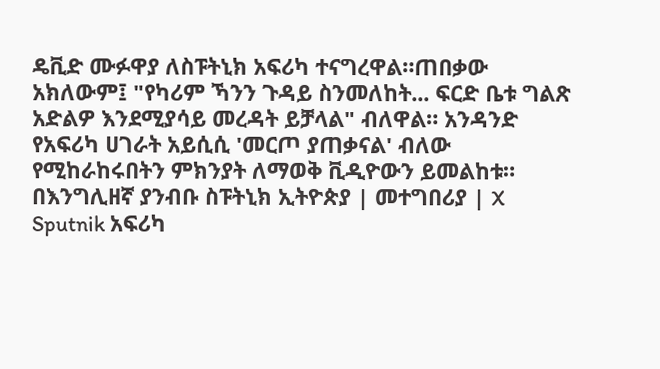ዴቪድ ሙፉዋያ ለስፑትኒክ አፍሪካ ተናግረዋል።ጠበቃው አክለውም፤ "የካሪም ኻንን ጉዳይ ስንመለከት... ፍርድ ቤቱ ግልጽ አድልዎ እንደሚያሳይ መረዳት ይቻላል" ብለዋል። አንዳንድ የአፍሪካ ሀገራት አይሲሲ 'መርጦ ያጠቃናል' ብለው የሚከራከሩበትን ምክንያት ለማወቅ ቪዲዮውን ይመልከቱ። በእንግሊዘኛ ያንብቡ ስፑትኒክ ኢትዮጵያ | መተግበሪያ | X
Sputnik አፍሪካ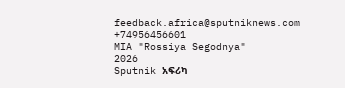feedback.africa@sputniknews.com
+74956456601
MIA "Rossiya Segodnya"
2026
Sputnik አፍሪካ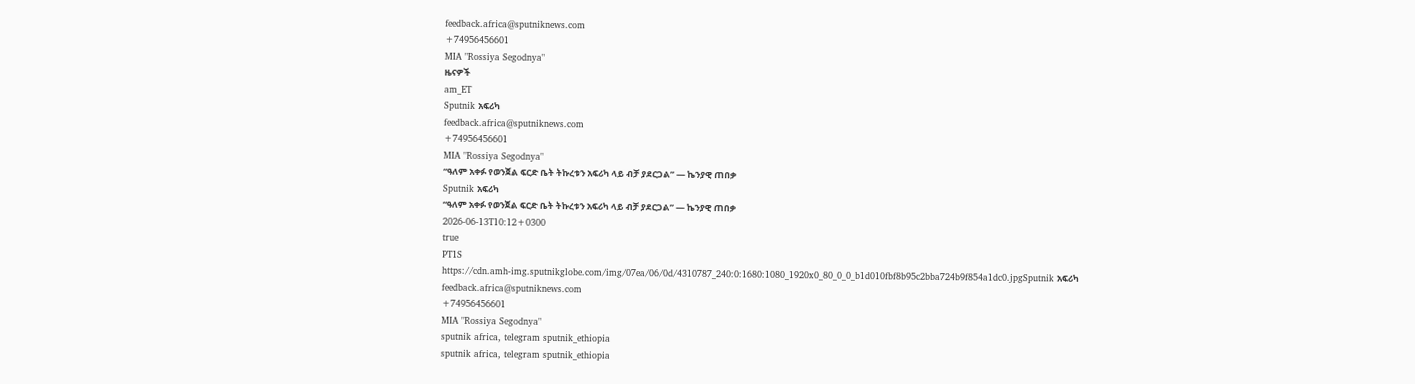feedback.africa@sputniknews.com
+74956456601
MIA "Rossiya Segodnya"
ዜናዎች
am_ET
Sputnik አፍሪካ
feedback.africa@sputniknews.com
+74956456601
MIA "Rossiya Segodnya"
“ዓለም አቀፉ የወንጀል ፍርድ ቤት ትኩረቱን አፍሪካ ላይ ብቻ ያደርጋል” — ኬንያዊ ጠበቃ
Sputnik አፍሪካ
“ዓለም አቀፉ የወንጀል ፍርድ ቤት ትኩረቱን አፍሪካ ላይ ብቻ ያደርጋል” — ኬንያዊ ጠበቃ
2026-06-13T10:12+0300
true
PT1S
https://cdn.amh-img.sputnikglobe.com/img/07ea/06/0d/4310787_240:0:1680:1080_1920x0_80_0_0_b1d010fbf8b95c2bba724b9f854a1dc0.jpgSputnik አፍሪካ
feedback.africa@sputniknews.com
+74956456601
MIA "Rossiya Segodnya"
sputnik africa, telegram sputnik_ethiopia
sputnik africa, telegram sputnik_ethiopia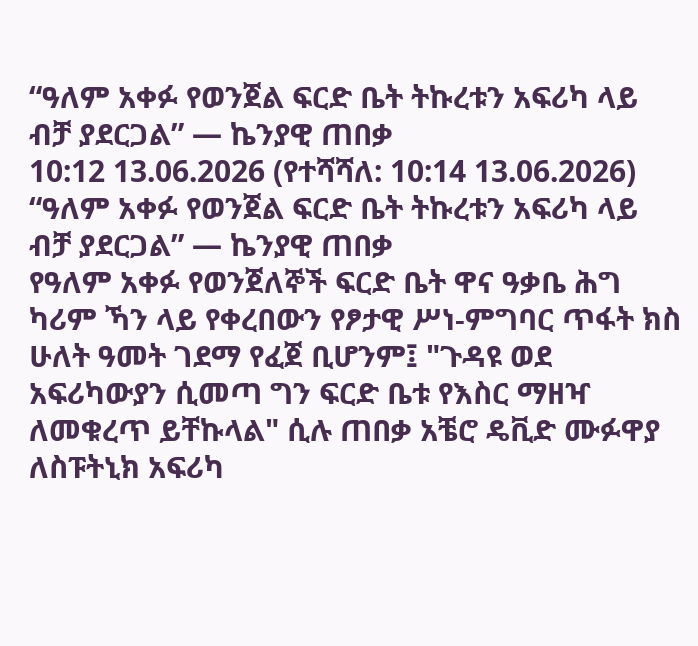“ዓለም አቀፉ የወንጀል ፍርድ ቤት ትኩረቱን አፍሪካ ላይ ብቻ ያደርጋል” — ኬንያዊ ጠበቃ
10:12 13.06.2026 (የተሻሻለ: 10:14 13.06.2026) “ዓለም አቀፉ የወንጀል ፍርድ ቤት ትኩረቱን አፍሪካ ላይ ብቻ ያደርጋል” — ኬንያዊ ጠበቃ
የዓለም አቀፉ የወንጀለኞች ፍርድ ቤት ዋና ዓቃቤ ሕግ ካሪም ኻን ላይ የቀረበውን የፆታዊ ሥነ-ምግባር ጥፋት ክስ ሁለት ዓመት ገደማ የፈጀ ቢሆንም፤ "ጉዳዩ ወደ አፍሪካውያን ሲመጣ ግን ፍርድ ቤቱ የእስር ማዘዣ ለመቁረጥ ይቸኩላል" ሲሉ ጠበቃ አቼሮ ዴቪድ ሙፉዋያ ለስፑትኒክ አፍሪካ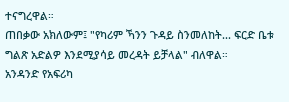ተናግረዋል።
ጠበቃው አክለውም፤ "የካሪም ኻንን ጉዳይ ስንመለከት... ፍርድ ቤቱ ግልጽ አድልዎ እንደሚያሳይ መረዳት ይቻላል" ብለዋል።
አንዳንድ የአፍሪካ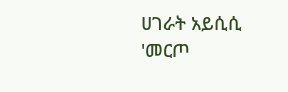ሀገራት አይሲሲ 'መርጦ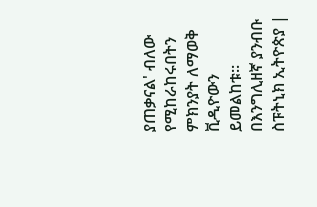ያጠቃናል' ብለው የሚከራከሩበትን ምክንያት ለማወቅ ቪዲዮውን ይመልከቱ።
በእንግሊዘኛ ያንብቡ
ስፑትኒክ ኢትዮጵያ |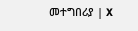መተግበሪያ | X